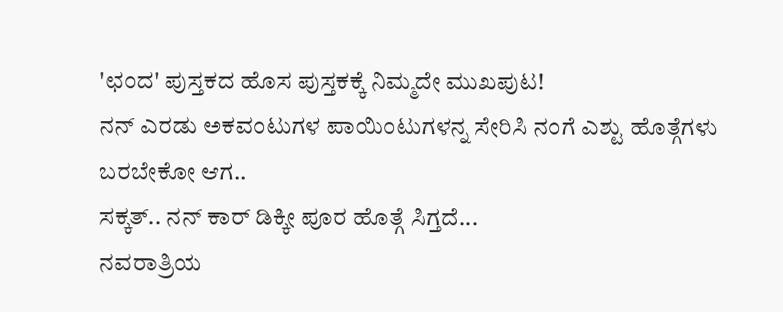'ಛಂದ' ಪುಸ್ತಕದ ಹೊಸ ಪುಸ್ತಕಕ್ಕೆ ನಿಮ್ಮದೇ ಮುಖಪುಟ!
ನನ್ ಎರಡು ಅಕವಂಟುಗಳ ಪಾಯಿಂಟುಗಳನ್ನ ಸೇರಿಸಿ ನಂಗೆ ಎಶ್ಟು ಹೊತ್ಗೆಗಳು ಬರಬೇಕೋ ಆಗ..
ಸಕ್ಕತ್.. ನನ್ ಕಾರ್ ಡಿಕ್ಕೀ ಪೂರ ಹೊತ್ಗೆ ಸಿಗ್ತದೆ...
ನವರಾತ್ರಿಯ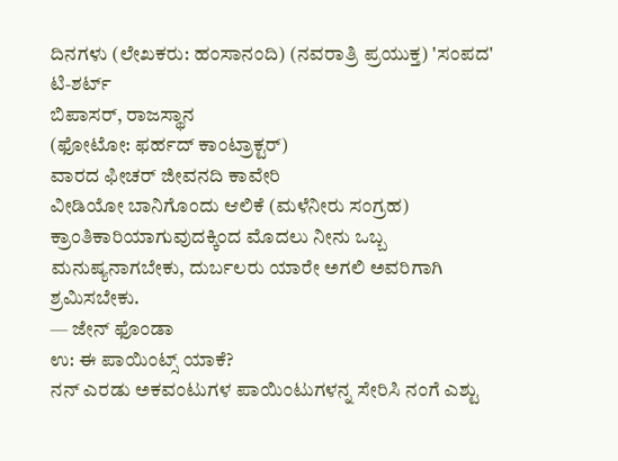ದಿನಗಳು (ಲೇಖಕರು: ಹಂಸಾನಂದಿ) (ನವರಾತ್ರಿ ಪ್ರಯುಕ್ತ) 'ಸಂಪದ' ಟಿ-ಶರ್ಟ್
ಬಿಪಾಸರ್, ರಾಜಸ್ಥಾನ
(ಫೋಟೋ: ಫರ್ಹದ್ ಕಾಂಟ್ರಾಕ್ಟರ್)
ವಾರದ ಫೀಚರ್ ಜೀವನದಿ ಕಾವೇರಿ
ವೀಡಿಯೋ ಬಾನಿಗೊಂದು ಆಲಿಕೆ (ಮಳೆನೀರು ಸಂಗ್ರಹ)
ಕ್ರಾಂತಿಕಾರಿಯಾಗುವುದಕ್ಕಿಂದ ಮೊದಲು ನೀನು ಒಬ್ಬ ಮನುಷ್ಯನಾಗಬೇಕು, ದುರ್ಬಲರು ಯಾರೇ ಅಗಲಿ ಅವರಿಗಾಗಿ ಶ್ರಮಿಸಬೇಕು.
— ಜೇನ್ ಫೊಂಡಾ
ಉ: ಈ ಪಾಯಿಂಟ್ಸ್ ಯಾಕೆ?
ನನ್ ಎರಡು ಅಕವಂಟುಗಳ ಪಾಯಿಂಟುಗಳನ್ನ ಸೇರಿಸಿ ನಂಗೆ ಎಶ್ಟು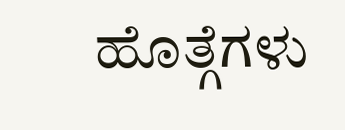ಹೊತ್ಗೆಗಳು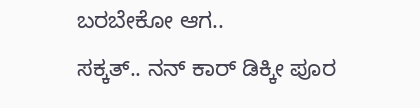ಬರಬೇಕೋ ಆಗ..
ಸಕ್ಕತ್.. ನನ್ ಕಾರ್ ಡಿಕ್ಕೀ ಪೂರ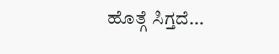ಹೊತ್ಗೆ ಸಿಗ್ತದೆ...